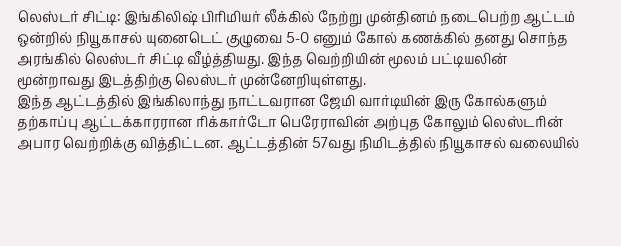லெஸ்டர் சிட்டி: இங்கிலிஷ் பிரிமியர் லீக்கில் நேற்று முன்தினம் நடைபெற்ற ஆட்டம் ஒன்றில் நியூகாசல் யுனைடெட் குழுவை 5-0 எனும் கோல் கணக்கில் தனது சொந்த அரங்கில் லெஸ்டர் சிட்டி வீழ்த்தியது. இந்த வெற்றியின் மூலம் பட்டியலின் மூன்றாவது இடத்திற்கு லெஸ்டர் முன்னேறியுள்ளது.
இந்த ஆட்டத்தில் இங்கிலாந்து நாட்டவரான ஜேமி வார்டியின் இரு கோல்களும் தற்காப்பு ஆட்டக்காரரான ரிக்கார்டோ பெரேராவின் அற்புத கோலும் லெஸ்டரின் அபார வெற்றிக்கு வித்திட்டன. ஆட்டத்தின் 57வது நிமிடத்தில் நியூகாசல் வலையில்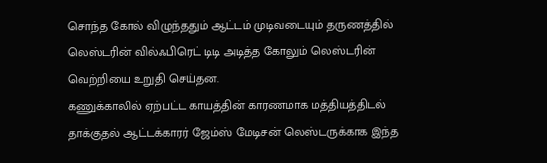சொந்த கோல் விழுந்ததும் ஆட்டம் முடிவடையும் தருணத்தில் லெஸ்டரின் வில்ஃபிரெட் டிடி அடித்த கோலும் லெஸ்டரின் வெற்றியை உறுதி செய்தன.
கணுக்காலில் ஏற்பட்ட காயத்தின் காரணமாக மத்தியத்திடல் தாக்குதல் ஆட்டக்காரர் ஜேம்ஸ் மேடிசன் லெஸ்டருக்காக இந்த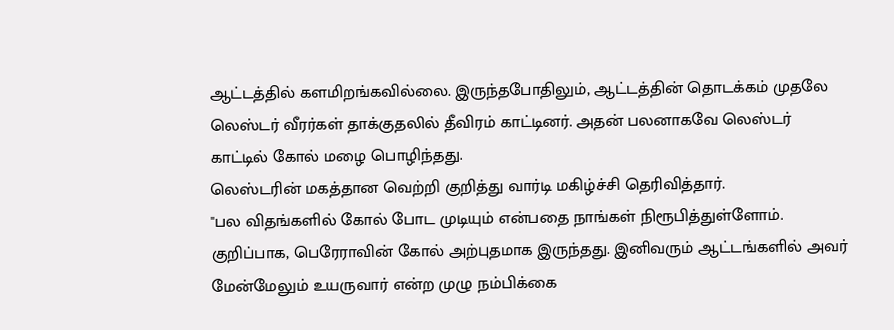ஆட்டத்தில் களமிறங்கவில்லை. இருந்தபோதிலும், ஆட்டத்தின் தொடக்கம் முதலே லெஸ்டர் வீரர்கள் தாக்குதலில் தீவிரம் காட்டினர். அதன் பலனாகவே லெஸ்டர் காட்டில் கோல் மழை பொழிந்தது.
லெஸ்டரின் மகத்தான வெற்றி குறித்து வார்டி மகிழ்ச்சி தெரிவித்தார்.
"பல விதங்களில் கோல் போட முடியும் என்பதை நாங்கள் நிரூபித்துள்ளோம். குறிப்பாக, பெரேராவின் கோல் அற்புதமாக இருந்தது. இனிவரும் ஆட்டங்களில் அவர் மேன்மேலும் உயருவார் என்ற முழு நம்பிக்கை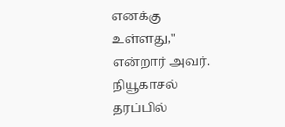எனக்கு உள்ளது," என்றார் அவர்.
நியூகாசல் தரப்பில்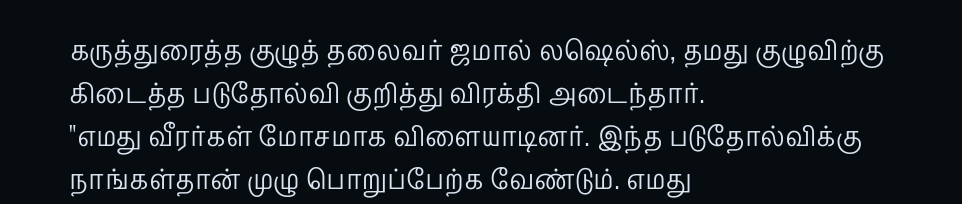கருத்துரைத்த குழுத் தலைவர் ஜமால் லஷெல்ஸ், தமது குழுவிற்கு கிடைத்த படுதோல்வி குறித்து விரக்தி அடைந்தார்.
"எமது வீரர்கள் மோசமாக விளையாடினர். இந்த படுதோல்விக்கு நாங்கள்தான் முழு பொறுப்பேற்க வேண்டும். எமது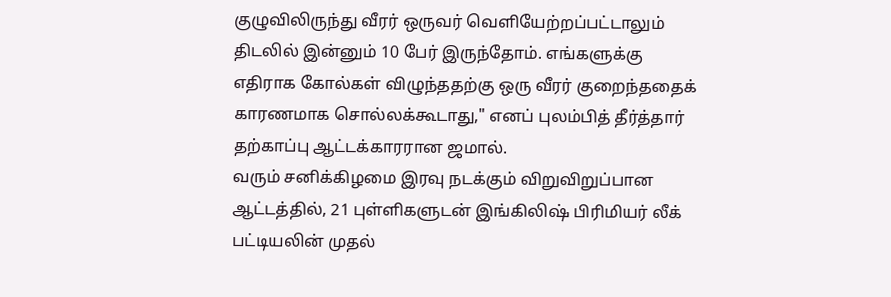குழுவிலிருந்து வீரர் ஒருவர் வெளியேற்றப்பட்டாலும் திடலில் இன்னும் 10 பேர் இருந்தோம். எங்களுக்கு எதிராக கோல்கள் விழுந்ததற்கு ஒரு வீரர் குறைந்ததைக் காரணமாக சொல்லக்கூடாது," எனப் புலம்பித் தீர்த்தார் தற்காப்பு ஆட்டக்காரரான ஜமால்.
வரும் சனிக்கிழமை இரவு நடக்கும் விறுவிறுப்பான ஆட்டத்தில், 21 புள்ளிகளுடன் இங்கிலிஷ் பிரிமியர் லீக் பட்டியலின் முதல்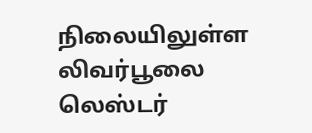நிலையிலுள்ள லிவர்பூலை லெஸ்டர்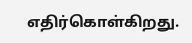எதிர்கொள்கிறது.